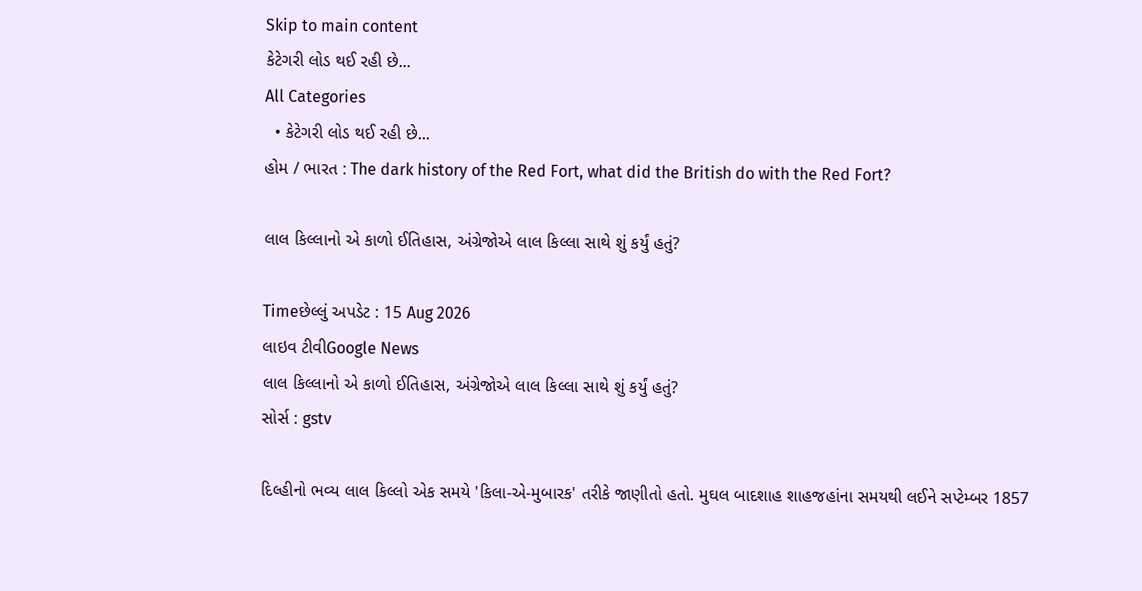Skip to main content
કેટેગરી લોડ થઈ રહી છે...
All Categories
  • કેટેગરી લોડ થઈ રહી છે...
હોમ / ભારત : The dark history of the Red Fort, what did the British do with the Red Fort?

લાલ કિલ્લાનો એ કાળો ઈતિહાસ, અંગ્રેજોએ લાલ કિલ્લા સાથે શું કર્યું હતું?

Timeછેલ્લું અપડેટ : 15 Aug 2026
લાઇવ ટીવીGoogle News
લાલ કિલ્લાનો એ કાળો ઈતિહાસ, અંગ્રેજોએ લાલ કિલ્લા સાથે શું કર્યું હતું?
સોર્સ : gstv

દિલ્હીનો ભવ્ય લાલ કિલ્લો એક સમયે 'કિલા-એ-મુબારક' તરીકે જાણીતો હતો. મુઘલ બાદશાહ શાહજહાંના સમયથી લઈને સપ્ટેમ્બર 1857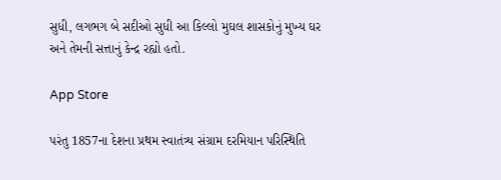સુધી, લગભગ બે સદીઓ સુધી આ કિલ્લો મુઘલ શાસકોનું મુખ્ય ઘર અને તેમની સત્તાનું કેન્દ્ર રહ્યો હતો.

App Store

પરંતુ 1857ના દેશના પ્રથમ સ્વાતંત્ર્ય સંગ્રામ દરમિયાન પરિસ્થિતિ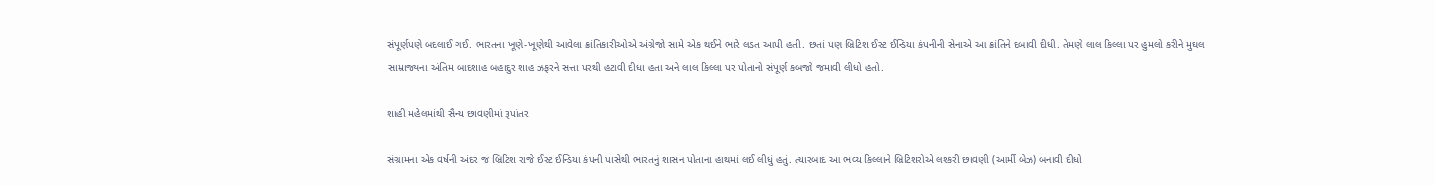સંપૂર્ણપણે બદલાઈ ગઈ. ભારતના ખૂણે-ખૂણેથી આવેલા ક્રાંતિકારીઓએ અંગ્રેજો સામે એક થઈને ભારે લડત આપી હતી. છતાં પણ બ્રિટિશ ઈસ્ટ ઈન્ડિયા કંપનીની સેનાએ આ ક્રાંતિને દબાવી દીધી. તેમણે લાલ કિલ્લા પર હુમલો કરીને મુઘલ સામ્રાજ્યના અંતિમ બાદશાહ બહાદુર શાહ ઝફરને સત્તા પરથી હટાવી દીધા હતા અને લાલ કિલ્લા પર પોતાનો સંપૂર્ણ કબજો જમાવી લીધો હતો.

શાહી મહેલમાંથી સૈન્ય છાવણીમાં રૂપાંતર

સંગ્રામના એક વર્ષની અંદર જ બ્રિટિશ રાજે ઈસ્ટ ઈન્ડિયા કંપની પાસેથી ભારતનું શાસન પોતાના હાથમાં લઈ લીધું હતું. ત્યારબાદ આ ભવ્ય કિલ્લાને બ્રિટિશરોએ લશ્કરી છાવણી (આર્મી બેઝ) બનાવી દીધો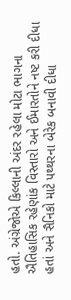હતો. અંગ્રેજોએ કિલ્લાની અંદર રહેલા મોટા ભાગના ઐતિહાસિક રહેણાંક વિસ્તારો અને ઈમારતોને નષ્ટ કરી દીધા હતાં અને સૈનિકો માટે પથ્થરના બેરેક બનાવી દીધા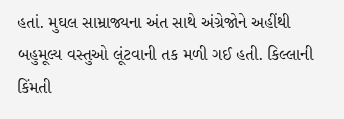હતાં. મુઘલ સામ્રાજ્યના અંત સાથે અંગ્રેજોને અહીંથી બહુમૂલ્ય વસ્તુઓ લૂંટવાની તક મળી ગઈ હતી. કિલ્લાની કિંમતી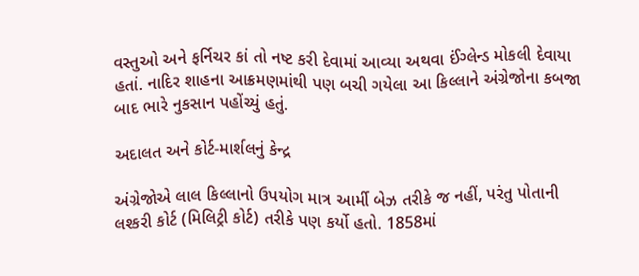વસ્તુઓ અને ફર્નિચર કાં તો નષ્ટ કરી દેવામાં આવ્યા અથવા ઈંગ્લેન્ડ મોકલી દેવાયા હતાં. નાદિર શાહના આક્રમણમાંથી પણ બચી ગયેલા આ કિલ્લાને અંગ્રેજોના કબજા બાદ ભારે નુકસાન પહોંચ્યું હતું.

અદાલત અને કોર્ટ-માર્શલનું કેન્દ્ર

અંગ્રેજોએ લાલ કિલ્લાનો ઉપયોગ માત્ર આર્મી બેઝ તરીકે જ નહીં, પરંતુ પોતાની લશ્કરી કોર્ટ (મિલિટ્રી કોર્ટ) તરીકે પણ કર્યો હતો. 1858માં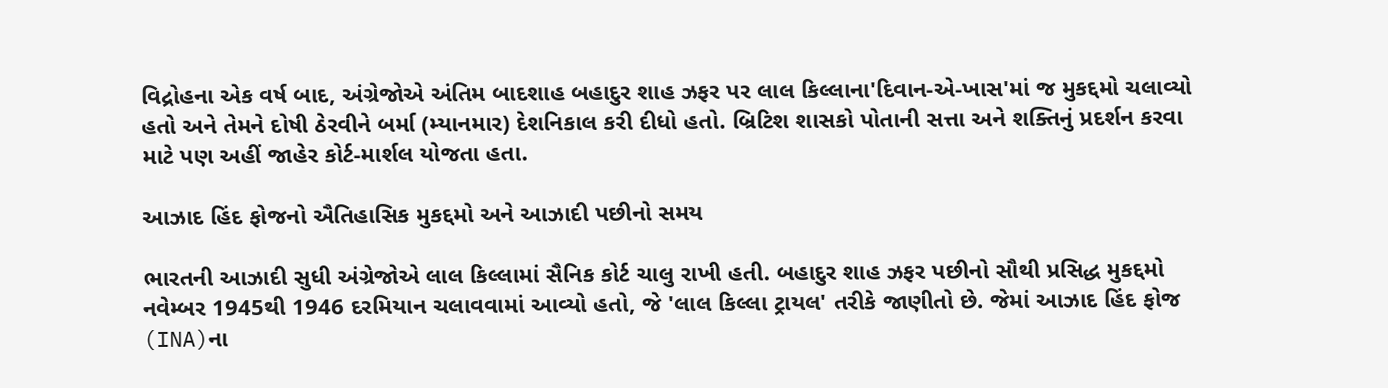વિદ્રોહના એક વર્ષ બાદ, અંગ્રેજોએ અંતિમ બાદશાહ બહાદુર શાહ ઝફર પર લાલ કિલ્લાના'દિવાન-એ-ખાસ'માં જ મુકદ્દમો ચલાવ્યો હતો અને તેમને દોષી ઠેરવીને બર્મા (મ્યાનમાર) દેશનિકાલ કરી દીધો હતો. બ્રિટિશ શાસકો પોતાની સત્તા અને શક્તિનું પ્રદર્શન કરવા માટે પણ અહીં જાહેર કોર્ટ-માર્શલ યોજતા હતા.

આઝાદ હિંદ ફોજનો ઐતિહાસિક મુકદ્દમો અને આઝાદી પછીનો સમય

ભારતની આઝાદી સુધી અંગ્રેજોએ લાલ કિલ્લામાં સૈનિક કોર્ટ ચાલુ રાખી હતી. બહાદુર શાહ ઝફર પછીનો સૌથી પ્રસિદ્ધ મુકદ્દમો નવેમ્બર 1945થી 1946 દરમિયાન ચલાવવામાં આવ્યો હતો, જે 'લાલ કિલ્લા ટ્રાયલ' તરીકે જાણીતો છે. જેમાં આઝાદ હિંદ ફોજ (INA)ના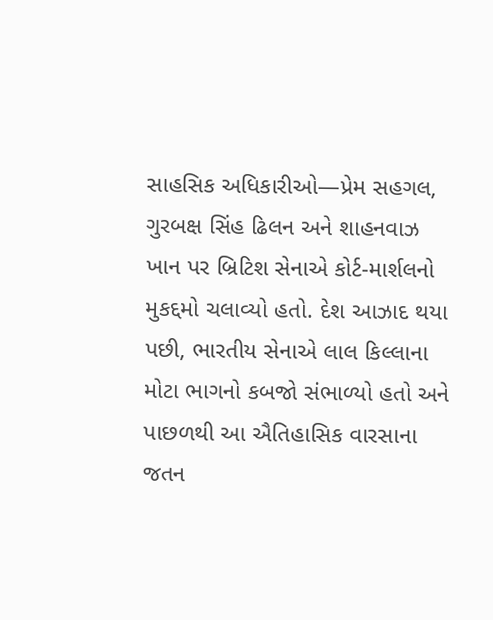સાહસિક અધિકારીઓ—પ્રેમ સહગલ, ગુરબક્ષ સિંહ ઢિલન અને શાહનવાઝ ખાન પર બ્રિટિશ સેનાએ કોર્ટ-માર્શલનો મુકદ્દમો ચલાવ્યો હતો. દેશ આઝાદ થયા પછી, ભારતીય સેનાએ લાલ કિલ્લાના મોટા ભાગનો કબજો સંભાળ્યો હતો અને પાછળથી આ ઐતિહાસિક વારસાના જતન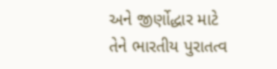અને જીર્ણોદ્ધાર માટે તેને ભારતીય પુરાતત્વ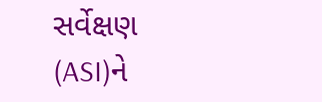સર્વેક્ષણ (ASI)ને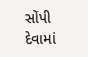સોંપી દેવામાં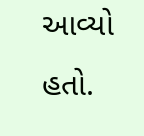આવ્યો હતો.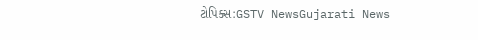ટોપિક્સ:GSTV NewsGujarati News